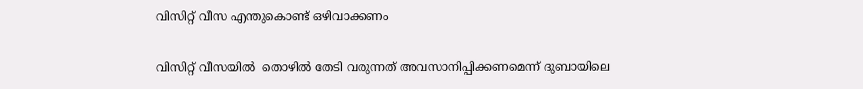വിസിറ്റ് വീസ എന്തുകൊണ്ട് ഒഴിവാക്കണം

വിസിറ്റ് വീസയില്‍  തൊഴില്‍ തേടി വരുന്നത് അവസാനിപ്പിക്കണമെന്ന് ദുബായിലെ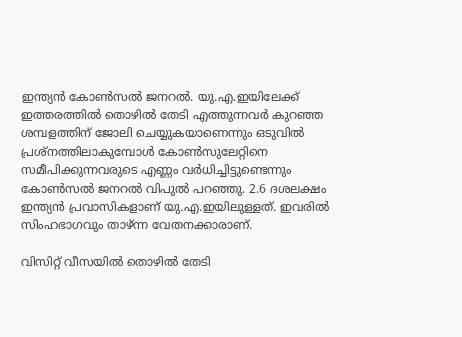ഇന്ത്യന്‍ കോണ്‍സല്‍ ജനറല്‍. യു.എ.ഇയിലേക്ക് ഇത്തരത്തില്‍ തൊഴില്‍ തേടി എത്തുന്നവര്‍ കുറഞ്ഞ ശമ്പളത്തിന് ജോലി ചെയ്യുകയാണെന്നും ഒടുവില്‍ പ്രശ്‌നത്തിലാകുമ്പോള്‍ കോണ്‍സുലേറ്റിനെ സമീപിക്കുന്നവരുടെ എണ്ണം വര്‍ധിച്ചിട്ടുണ്ടെന്നും കോണ്‍സല്‍ ജനറല്‍ വിപുല്‍ പറഞ്ഞു. 2.6 ദശലക്ഷം ഇന്ത്യന്‍ പ്രവാസികളാണ് യു.എ.ഇയിലുള്ളത്. ഇവരില്‍ സിംഹഭാഗവും താഴ്ന്ന വേതനക്കാരാണ്.

വിസിറ്റ് വീസയില്‍ തൊഴില്‍ തേടി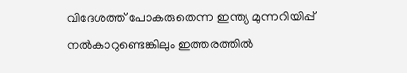വിദേശത്ത് പോകരുതെന്ന ഇന്ത്യ മുന്നറിയിപ്പ് നല്‍കാറുണ്ടെങ്കിലും ഇത്തരത്തില്‍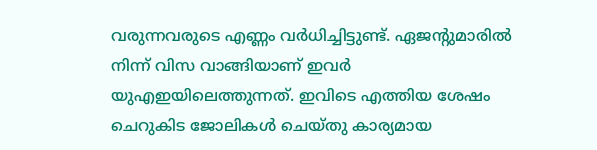വരുന്നവരുടെ എണ്ണം വര്‍ധിച്ചിട്ടുണ്ട്. ഏജന്‍റുമാരില്‍ നിന്ന് വിസ വാങ്ങിയാണ് ഇവര്‍ യുഎഇയിലെത്തുന്നത്. ഇവിടെ എത്തിയ ശേഷം ചെറുകിട ജോലികള്‍ ചെയ്തു കാര്യമായ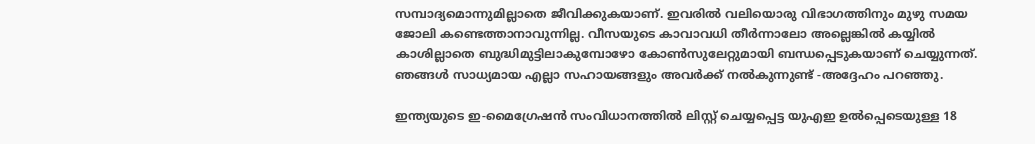സമ്പാദ്യമൊന്നുമില്ലാതെ ജീവിക്കുകയാണ്. ഇവരില്‍ വലിയൊരു വിഭാഗത്തിനും മുഴു സമയ ജോലി കണ്ടെത്താനാവുന്നില്ല. വീസയുടെ കാവാവധി തീര്‍ന്നാലോ അല്ലെങ്കില്‍ കയ്യില്‍ കാശില്ലാതെ ബുദ്ധിമുട്ടിലാകുമ്പോഴോ കോണ്‍സുലേറ്റുമായി ബന്ധപ്പെടുകയാണ് ചെയ്യുന്നത്. ഞങ്ങള്‍ സാധ്യമായ എല്ലാ സഹായങ്ങളും അവര്‍ക്ക് നല്‍കുന്നുണ്ട് -അദ്ദേഹം പറഞ്ഞു.

ഇന്ത്യയുടെ ഇ-മൈഗ്രേഷന്‍ സംവിധാനത്തില്‍ ലിസ്റ്റ് ചെയ്യപ്പെട്ട യുഎഇ ഉല്‍പ്പെടെയുള്ള 18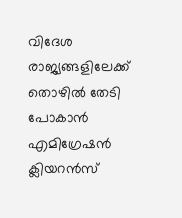വിദേശ രാജ്യങ്ങളിലേക്ക് തൊഴില്‍ തേടി പോകാന്‍ എമിഗ്രേഷന്‍ ക്ലിയറന്‍സ്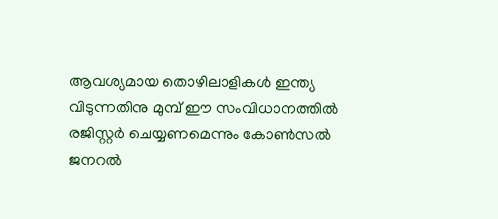ആവശ്യമായ തൊഴിലാളികള്‍ ഇന്ത്യ വിടുന്നതിനു മുമ്പ് ഈ സംവിധാനത്തില്‍ രജിസ്റ്റര്‍ ചെയ്യണമെന്നും കോണ്‍സല്‍ ജനറല്‍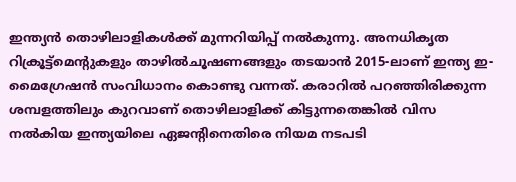ഇന്ത്യന്‍ തൊഴിലാളികള്‍ക്ക് മുന്നറിയിപ്പ് നല്‍കുന്നു. അനധികൃത റിക്രൂട്ട്‌മെന്‍റുകളും താഴില്‍ചൂഷണങ്ങളും തടയാന്‍ 2015-ലാണ് ഇന്ത്യ ഇ-മൈഗ്രേഷന്‍ സംവിധാനം കൊണ്ടു വന്നത്. കരാറില്‍ പറഞ്ഞിരിക്കുന്ന ശമ്പളത്തിലും കുറവാണ് തൊഴിലാളിക്ക് കിട്ടുന്നതെങ്കില്‍ വിസ നല്‍കിയ ഇന്ത്യയിലെ ഏജന്‍റിനെതിരെ നിയമ നടപടി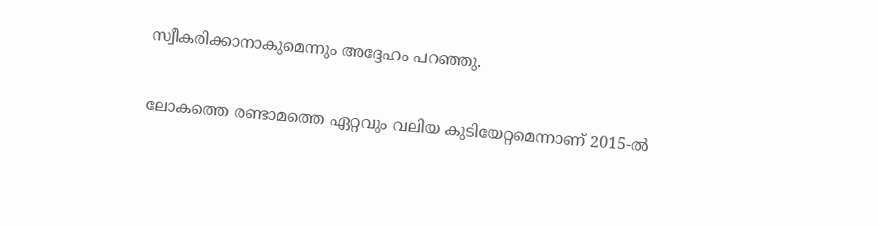സ്വീകരിക്കാനാകുമെന്നും അദ്ദേഹം പറഞ്ഞു.

ലോകത്തെ രണ്ടാമത്തെ ഏറ്റവും വലിയ കുടിയേറ്റമെന്നാണ് 2015-ല്‍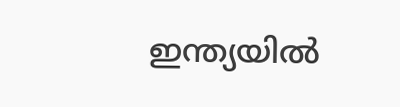ഇന്ത്യയില്‍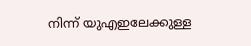നിന്ന് യുഎഇലേക്കുള്ള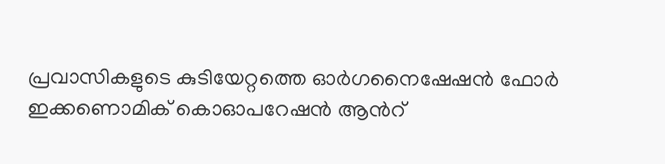പ്രവാസികളുടെ കുടിയേറ്റത്തെ ഓര്‍ഗനൈഷേഷന്‍ ഫോര്‍ ഇക്കണൊമിക് കൊഓപറേഷന്‍ ആന്‍റ്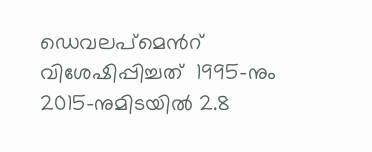ഡെവലപ്‌മെന്‍റ്  വിശേഷിപ്പിച്ചത്  1995-നും 2015-നുമിടയില്‍ 2.8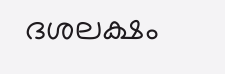ദശലക്ഷം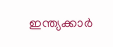ഇന്ത്യക്കാര്‍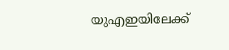യുഎഇയിലേക്ക്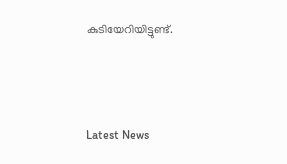കുടിയേറിയിട്ടുണ്ട്.



Latest News